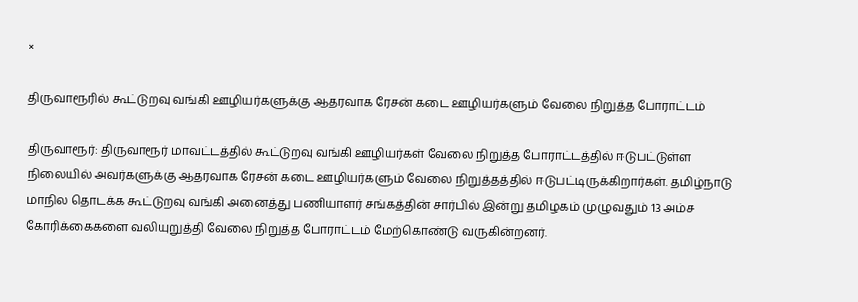×

திருவாரூரில் கூட்டுறவு வங்கி ஊழியர்களுக்கு ஆதரவாக ரேசன் கடை ஊழியர்களும் வேலை நிறுத்த போராட்டம்

திருவாரூர்: திருவாரூர் மாவட்டத்தில் கூட்டுறவு வங்கி ஊழியர்கள் வேலை நிறுத்த போராட்டத்தில் ஈடுபட்டுள்ள நிலையில் அவர்களுக்கு ஆதரவாக ரேசன் கடை ஊழியர்களும் வேலை நிறுத்தத்தில் ஈடுபட்டிருக்கிறார்கள். தமிழ்நாடு மாநில தொடக்க கூட்டுறவு வங்கி அனைத்து பணியாளர் சங்கத்தின் சார்பில் இன்று தமிழகம் முழுவதும் 13 அம்ச கோரிக்கைகளை வலியுறுத்தி வேலை நிறுத்த போராட்டம் மேற்கொண்டு வருகின்றனர்.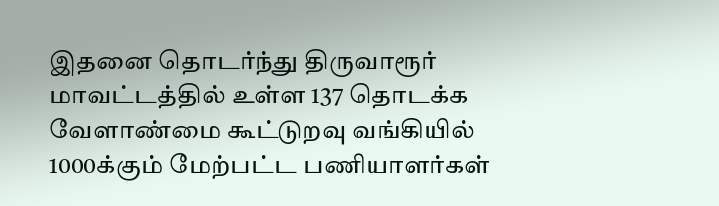இதனை தொடர்ந்து திருவாரூர் மாவட்டத்தில் உள்ள 137 தொடக்க வேளாண்மை கூட்டுறவு வங்கியில் 1000க்கும் மேற்பட்ட பணியாளர்கள்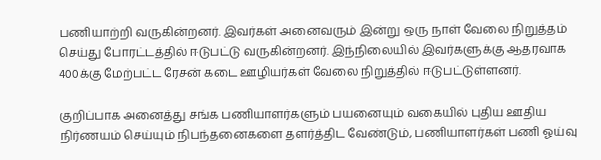பணியாற்றி வருகின்றனர். இவர்கள் அனைவரும் இன்று ஒரு நாள் வேலை நிறுத்தம் செய்து போரட்டத்தில் ஈடுபட்டு வருகின்றனர். இந்நிலையில் இவர்களுக்கு ஆதரவாக 400க்கு மேற்பட்ட ரேசன் கடை ஊழியர்கள் வேலை நிறுத்தில் ஈடுபட்டுள்ளனர்.

குறிப்பாக அனைத்து சங்க பணியாளர்களும் பயனையும் வகையில் புதிய ஊதிய நிர்ணயம் செய்யும் நிபந்தனைகளை தளர்த்திட வேண்டும், பணியாளர்கள் பணி ஓய்வு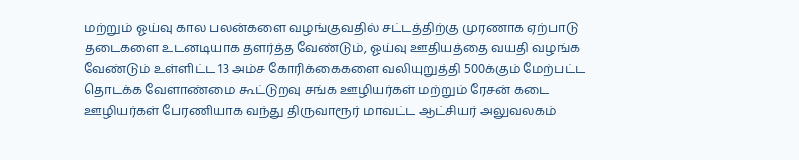மற்றும் ஓய்வு கால பலன்களை வழங்குவதில் சட்டத்திற்கு முரணாக ஏற்பாடு தடைகளை உடனடியாக தளர்த்த வேண்டும், ஓய்வு ஊதியத்தை வயதி வழங்க வேண்டும் உள்ளிட்ட 13 அம்ச கோரிக்கைகளை வலியுறுத்தி 500க்கும் மேற்பட்ட தொடக்க வேளாண்மை கூட்டுறவு சங்க ஊழியர்கள் மற்றும் ரேசன் கடை ஊழியர்கள் பேரணியாக வந்து திருவாரூர் மாவட்ட ஆட்சியர் அலுவலகம்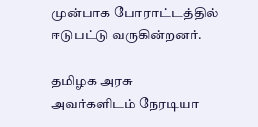முன்பாக போராட்டத்தில் ஈடுபட்டு வருகின்றனர்.

தமிழக அரசு அவர்களிடம் நேரடியா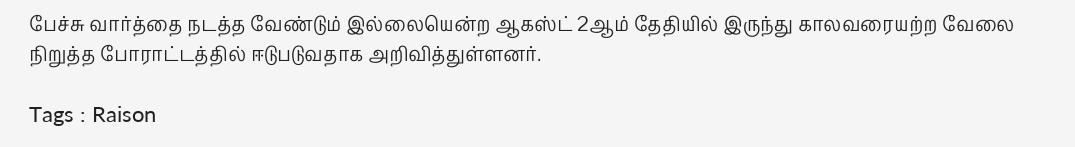பேச்சு வார்த்தை நடத்த வேண்டும் இல்லையென்ற ஆகஸ்ட் 2ஆம் தேதியில் இருந்து காலவரையற்ற வேலை நிறுத்த போராட்டத்தில் ஈடுபடுவதாக அறிவித்துள்ளனர்.

Tags : Raison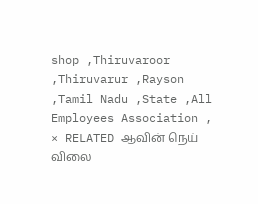shop ,Thiruvaroor ,Thiruvarur ,Rayson ,Tamil Nadu ,State ,All Employees Association ,
× RELATED ஆவின் நெய் விலை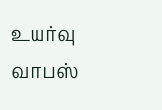உயர்வு வாபஸ்